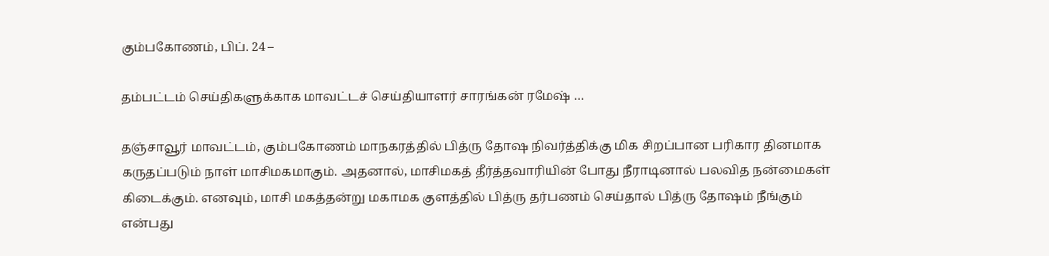கும்பகோணம், பிப். 24 –

தம்பட்டம் செய்திகளுக்காக மாவட்டச் செய்தியாளர் சாரங்கன் ரமேஷ் …

தஞ்சாவூர் மாவட்டம், கும்பகோணம் மாநகரத்தில் பித்ரு தோஷ நிவர்த்திக்கு மிக சிறப்பான பரிகார தினமாக கருதப்படும் நாள் மாசிமகமாகும். அதனால், மாசிமகத் தீர்த்தவாரியின் போது நீராடினால் பலவித நன்மைகள் கிடைக்கும். எனவும், மாசி மகத்தன்று மகாமக குளத்தில் பித்ரு தர்பணம் செய்தால் பித்ரு தோஷம் நீங்கும் என்பது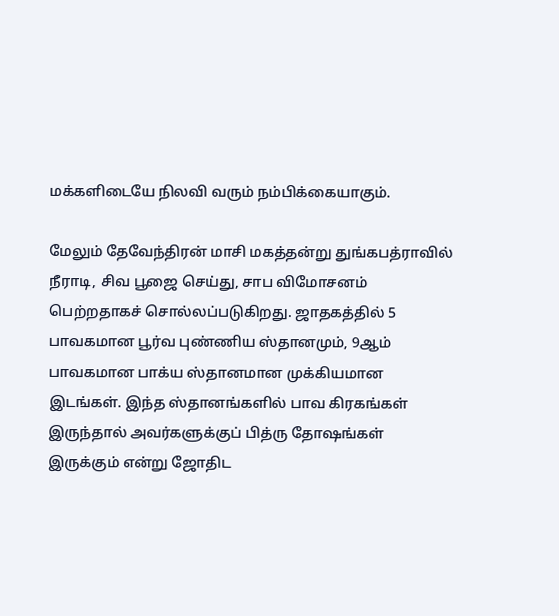மக்களிடையே நிலவி வரும் நம்பிக்கையாகும்.

மேலும் தேவேந்திரன் மாசி மகத்தன்று துங்கபத்ராவில் நீராடி, சிவ பூஜை செய்து, சாப விமோசனம் பெற்றதாகச் சொல்லப்படுகிறது. ஜாதகத்தில் 5 பாவகமான பூர்வ புண்ணிய ஸ்தானமும், 9ஆம் பாவகமான பாக்ய ஸ்தானமான முக்கியமான இடங்கள். இந்த ஸ்தானங்களில் பாவ கிரகங்கள் இருந்தால் அவர்களுக்குப் பித்ரு தோஷங்கள் இருக்கும் என்று ஜோதிட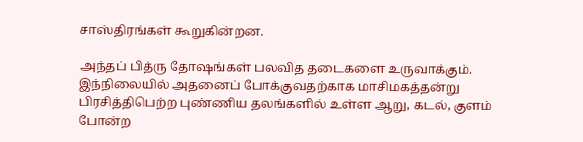சாஸ்திரங்கள் கூறுகின்றன.

அந்தப் பித்ரு தோஷங்கள் பலவித தடைகளை உருவாக்கும். இந்நிலையில் அதனைப் போக்குவதற்காக மாசிமகத்தன்று பிரசித்திபெற்ற புண்ணிய தலங்களில் உள்ள ஆறு, கடல், குளம் போன்ற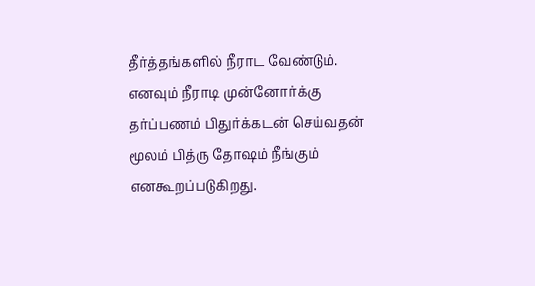தீர்த்தங்களில் நீராட வேண்டும். எனவும் நீராடி முன்னோர்க்கு தர்ப்பணம் பிதுர்க்கடன் செய்வதன் மூலம் பித்ரு தோஷம் நீங்கும் எனகூறப்படுகிறது.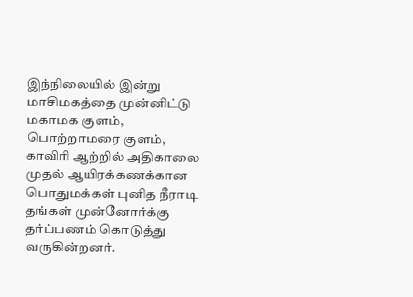இந்நிலையில் இன்று மாசிமகத்தை முன்னிட்டு மகாமக குளம், பொற்றாமரை குளம், காவிரி ஆற்றில் அதிகாலை முதல் ஆயிரக்கணக்கான பொதுமக்கள் புனித நீராடி தங்கள் முன்னோர்க்கு தர்ப்பணம் கொடுத்து வருகின்றனர்.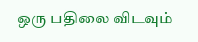ஒரு பதிலை விடவும்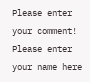Please enter your comment!
Please enter your name here